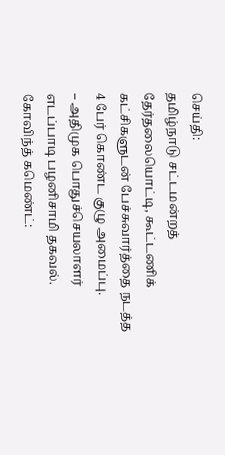செய்தி:
தமிழ்நாடு சட்டமன்றத் தேர்தலையொட்டி, கூட்டணிக் கட்சிகளுடன் பேச்சுவார்த்தை நடத்த 4 பேர் கொண்ட குழு அமைப்பு.
– அதிமுக பொதுச்செயலாளர் எடப்பாடி பழனிசாமி தகவல்.
கோவிந்த் கமெண்ட்: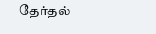தேர்தல்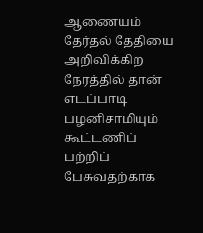ஆணையம் தேர்தல் தேதியை அறிவிக்கிற நேரத்தில் தான் எடப்பாடி பழனிசாமியும் கூட்டணிப் பற்றிப் பேசுவதற்காக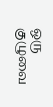ஒரு குழுவை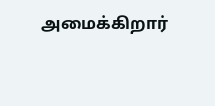அமைக்கிறார்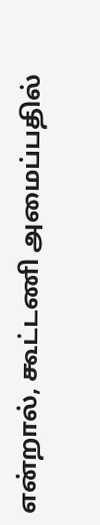என்றால், கூட்டணி அமைப்பதில்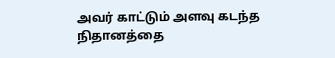அவர் காட்டும் அளவு கடந்த நிதானத்தை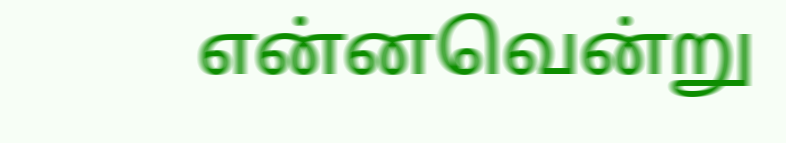என்னவென்று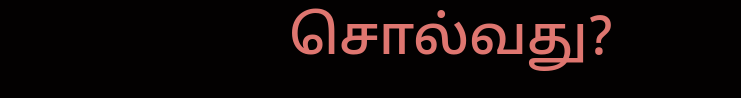சொல்வது?